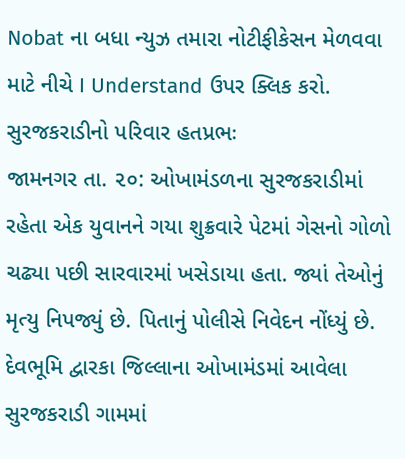Nobat ના બધા ન્યુઝ તમારા નોટીફીકેસન મેળવવા માટે નીચે I Understand ઉપર ક્લિક કરો.
સુરજકરાડીનો પરિવાર હતપ્રભઃ
જામનગર તા. ૨૦: ઓખામંડળના સુરજકરાડીમાં રહેતા એક યુવાનને ગયા શુક્રવારે પેટમાં ગેસનો ગોળો ચઢ્યા પછી સારવારમાં ખસેડાયા હતા. જ્યાં તેઓનું મૃત્યુ નિપજ્યું છે. પિતાનું પોલીસે નિવેદન નોંધ્યું છે.
દેવભૂમિ દ્વારકા જિલ્લાના ઓખામંડમાં આવેલા સુરજકરાડી ગામમાં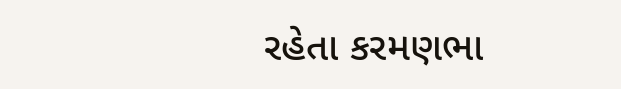રહેતા કરમણભા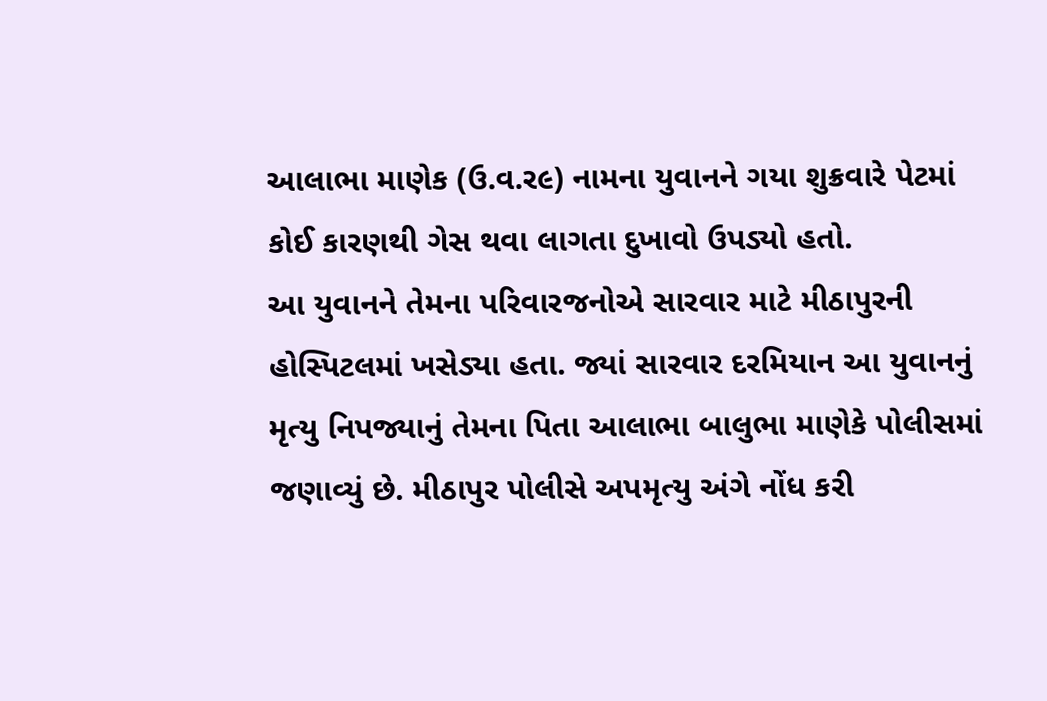આલાભા માણેક (ઉ.વ.ર૯) નામના યુવાનને ગયા શુક્રવારે પેટમાં કોઈ કારણથી ગેસ થવા લાગતા દુખાવો ઉપડ્યો હતો.
આ યુવાનને તેમના પરિવારજનોએ સારવાર માટે મીઠાપુરની હોસ્પિટલમાં ખસેડ્યા હતા. જ્યાં સારવાર દરમિયાન આ યુવાનનું મૃત્યુ નિપજ્યાનું તેમના પિતા આલાભા બાલુભા માણેકે પોલીસમાં જણાવ્યું છે. મીઠાપુર પોલીસે અપમૃત્યુ અંગે નોંધ કરી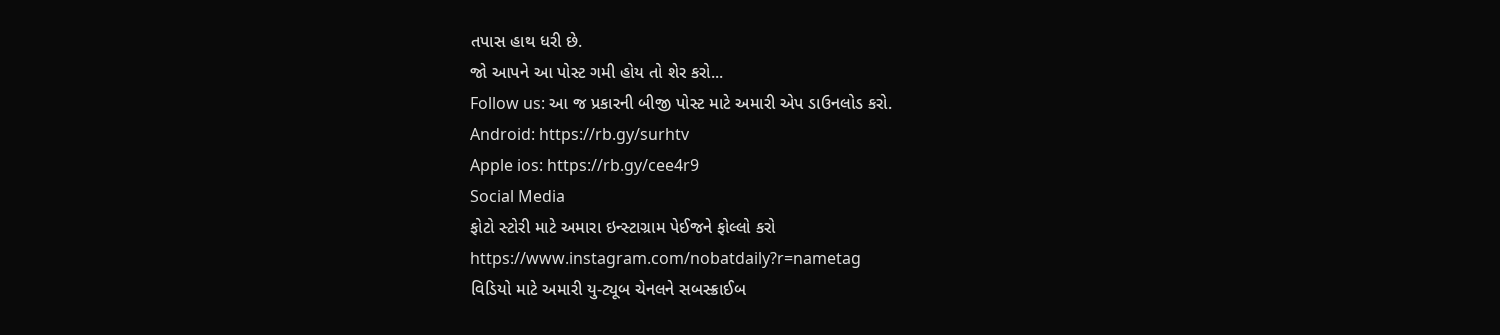તપાસ હાથ ધરી છે.
જો આપને આ પોસ્ટ ગમી હોય તો શેર કરો...
Follow us: આ જ પ્રકારની બીજી પોસ્ટ માટે અમારી એપ ડાઉનલોડ કરો.
Android: https://rb.gy/surhtv
Apple ios: https://rb.gy/cee4r9
Social Media
ફોટો સ્ટોરી માટે અમારા ઇન્સ્ટાગ્રામ પેઈજને ફોલ્લો કરો
https://www.instagram.com/nobatdaily?r=nametag
વિડિયો માટે અમારી યુ-ટ્યૂબ ચેનલને સબસ્ક્રાઈબ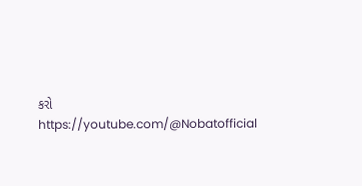કરો
https://youtube.com/@Nobatofficial